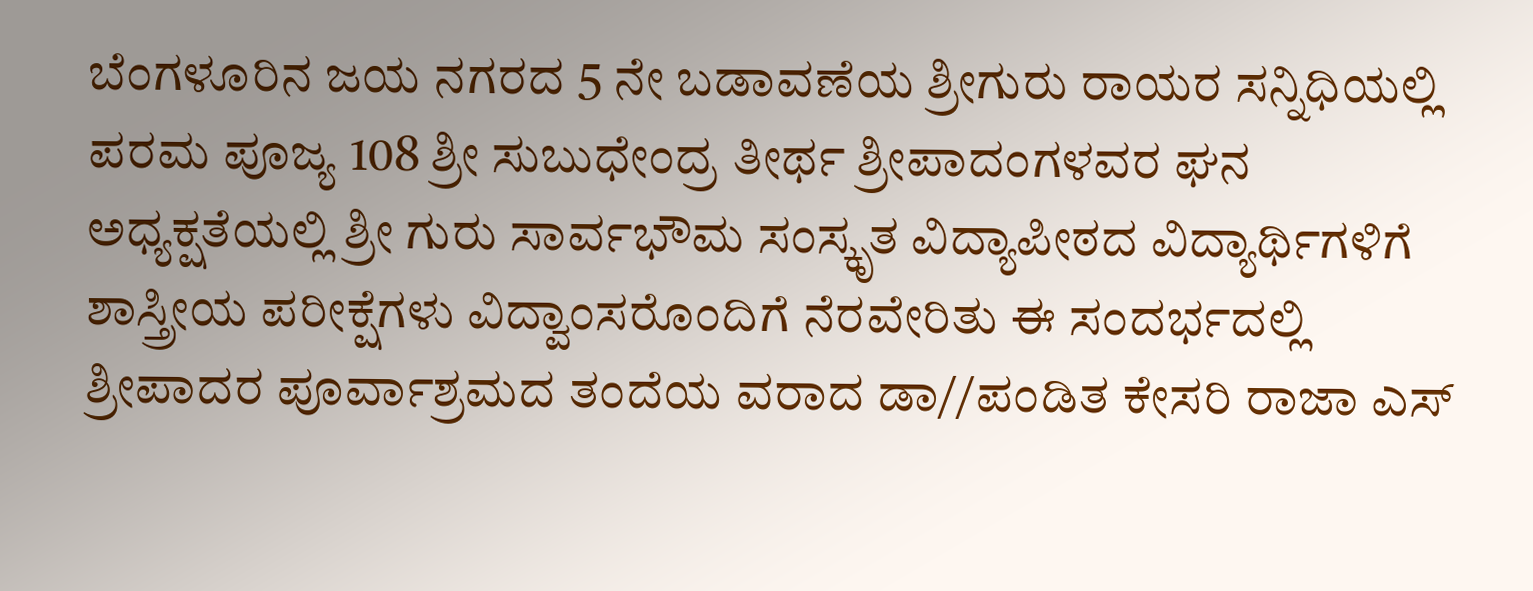ಬೆಂಗಳೂರಿನ ಜಯ ನಗರದ 5 ನೇ ಬಡಾವಣೆಯ ಶ್ರೀಗುರು ರಾಯರ ಸನ್ನಿಧಿಯಲ್ಲಿ ಪರಮ ಪೂಜ್ಯ 108 ಶ್ರೀ ಸುಬುಧೇಂದ್ರ ತೀರ್ಥ ಶ್ರೀಪಾದಂಗಳವರ ಘನ ಅಧ್ಯಕ್ಷತೆಯಲ್ಲಿ ಶ್ರೀ ಗುರು ಸಾರ್ವಭೌಮ ಸಂಸ್ಕೃತ ವಿದ್ಯಾಪೀಠದ ವಿದ್ಯಾರ್ಥಿಗಳಿಗೆ ಶಾಸ್ತ್ರೀಯ ಪರೀಕ್ಷೆಗಳು ವಿದ್ವಾಂಸರೊಂದಿಗೆ ನೆರವೇರಿತು ಈ ಸಂದರ್ಭದಲ್ಲಿ ಶ್ರೀಪಾದರ ಪೂರ್ವಾಶ್ರಮದ ತಂದೆಯ ವರಾದ ಡಾ//ಪಂಡಿತ ಕೇಸರಿ ರಾಜಾ ಎಸ್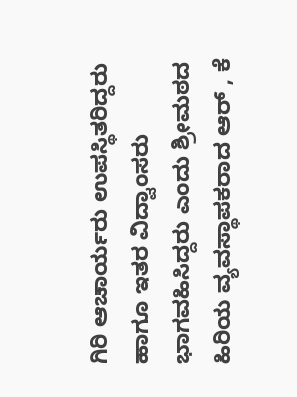ಗಿರಿ ಆಚಾರ್ಯರು ಉಪಸ್ಥಿತರಿದ್ದರು ಹಾಗೂ ಇತರ ವಿದ್ವಾಂಸರು ಭಾಗವಹಿಸಿದ್ದರು ಎಂದು ಶ್ರೀಮಠದ ಹಿರಿಯ ವ್ಯವಸ್ಥಾಪಕರಾದ ಆರ್ , ಕೆ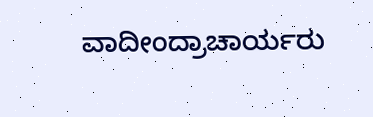ವಾದೀಂದ್ರಾಚಾರ್ಯರು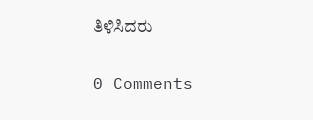ತಿಳಿಸಿದರು

0 Comments